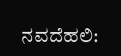ನವದೆಹಲಿ: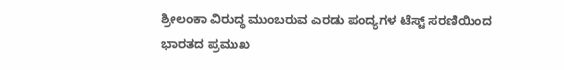ಶ್ರೀಲಂಕಾ ವಿರುದ್ಧ ಮುಂಬರುವ ಎರಡು ಪಂದ್ಯಗಳ ಟೆಸ್ಟ್ ಸರಣಿಯಿಂದ ಭಾರತದ ಪ್ರಮುಖ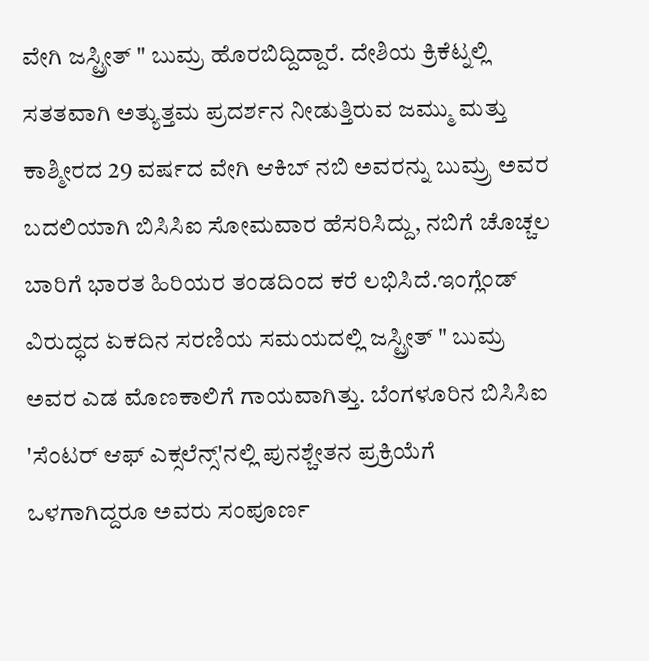ವೇಗಿ ಜಸ್ಟ್ರೀತ್ " ಬುಮ್ರ ಹೊರಬಿದ್ದಿದ್ದಾರೆ. ದೇಶಿಯ ಕ್ರಿಕೆಟ್ನಲ್ಲಿ ಸತತವಾಗಿ ಅತ್ಯುತ್ತಮ ಪ್ರದರ್ಶನ ನೀಡುತ್ತಿರುವ ಜಮ್ಮು ಮತ್ತು ಕಾಶ್ಮೀರದ 29 ವರ್ಷದ ವೇಗಿ ಆಕಿಬ್ ನಬಿ ಅವರನ್ನು ಬುಮ್ರ್ರ ಅವರ ಬದಲಿಯಾಗಿ ಬಿಸಿಸಿಐ ಸೋಮವಾರ ಹೆಸರಿಸಿದ್ದು, ನಬಿಗೆ ಚೊಚ್ಚಲ ಬಾರಿಗೆ ಭಾರತ ಹಿರಿಯರ ತಂಡದಿಂದ ಕರೆ ಲಭಿಸಿದೆ.ಇಂಗ್ಲೆಂಡ್ ವಿರುದ್ಧದ ಏಕದಿನ ಸರಣಿಯ ಸಮಯದಲ್ಲಿ ಜಸ್ಟ್ರೀತ್ " ಬುಮ್ರ ಅವರ ಎಡ ಮೊಣಕಾಲಿಗೆ ಗಾಯವಾಗಿತ್ತು. ಬೆಂಗಳೂರಿನ ಬಿಸಿಸಿಐ 'ಸೆಂಟರ್ ಆಫ್ ಎಕ್ಸಲೆನ್ಸ್'ನಲ್ಲಿ ಪುನಶ್ಚೇತನ ಪ್ರಕ್ರಿಯೆಗೆ ಒಳಗಾಗಿದ್ದರೂ ಅವರು ಸಂಪೂರ್ಣ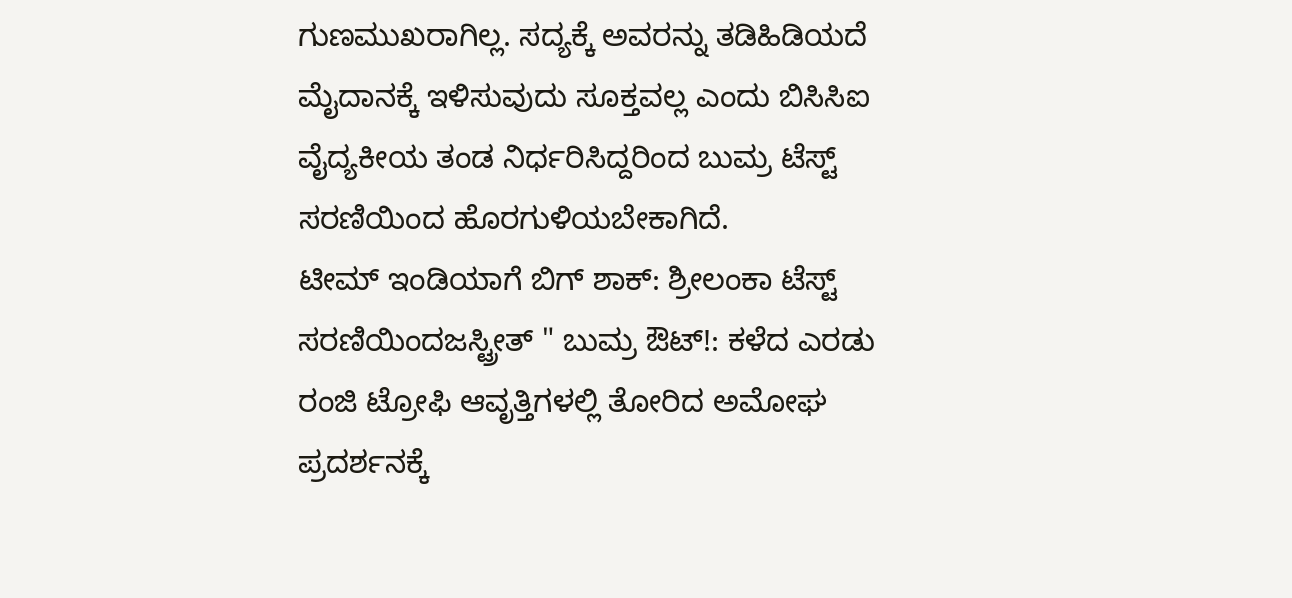ಗುಣಮುಖರಾಗಿಲ್ಲ. ಸದ್ಯಕ್ಕೆ ಅವರನ್ನು ತಡಿಹಿಡಿಯದೆ ಮೈದಾನಕ್ಕೆ ಇಳಿಸುವುದು ಸೂಕ್ತವಲ್ಲ ಎಂದು ಬಿಸಿಸಿಐ ವೈದ್ಯಕೀಯ ತಂಡ ನಿರ್ಧರಿಸಿದ್ದರಿಂದ ಬುಮ್ರ ಟೆಸ್ಟ್ ಸರಣಿಯಿಂದ ಹೊರಗುಳಿಯಬೇಕಾಗಿದೆ.
ಟೀಮ್ ಇಂಡಿಯಾಗೆ ಬಿಗ್ ಶಾಕ್: ಶ್ರೀಲಂಕಾ ಟೆಸ್ಟ್ ಸರಣಿಯಿಂದಜಸ್ಟ್ರೀತ್ " ಬುಮ್ರ ಔಟ್!: ಕಳೆದ ಎರಡು ರಂಜಿ ಟ್ರೋಫಿ ಆವೃತ್ತಿಗಳಲ್ಲಿ ತೋರಿದ ಅಮೋಘ ಪ್ರದರ್ಶನಕ್ಕೆ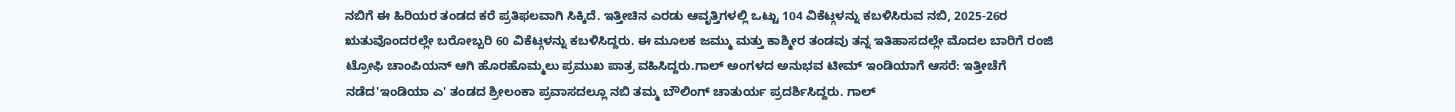ನಬಿಗೆ ಈ ಹಿರಿಯರ ತಂಡದ ಕರೆ ಪ್ರತಿಫಲವಾಗಿ ಸಿಕ್ಕಿದೆ. ಇತ್ತೀಚಿನ ಎರಡು ಆವೃತ್ತಿಗಳಲ್ಲಿ ಒಟ್ಟು 104 ವಿಕೆಟ್ಗಳನ್ನು ಕಬಳಿಸಿರುವ ನಬಿ, 2025-26ರ ಋತುವೊಂದರಲ್ಲೇ ಬರೋಬ್ಬರಿ 60 ವಿಕೆಟ್ಗಳನ್ನು ಕಬಳಿಸಿದ್ದರು. ಈ ಮೂಲಕ ಜಮ್ಮು ಮತ್ತು ಕಾಶ್ಮೀರ ತಂಡವು ತನ್ನ ಇತಿಹಾಸದಲ್ಲೇ ಮೊದಲ ಬಾರಿಗೆ ರಂಜಿ ಟ್ರೋಫಿ ಚಾಂಪಿಯನ್ ಆಗಿ ಹೊರಹೊಮ್ಮಲು ಪ್ರಮುಖ ಪಾತ್ರ ವಹಿಸಿದ್ದರು.ಗಾಲ್ ಅಂಗಳದ ಅನುಭವ ಟೀಮ್ ಇಂಡಿಯಾಗೆ ಆಸರೆ: ಇತ್ತೀಚೆಗೆ ನಡೆದ'ಇಂಡಿಯಾ ಎ' ತಂಡದ ಶ್ರೀಲಂಕಾ ಪ್ರವಾಸದಲ್ಲೂ ನಬಿ ತಮ್ಮ ಬೌಲಿಂಗ್ ಚಾತುರ್ಯ ಪ್ರದರ್ಶಿಸಿದ್ದರು. ಗಾಲ್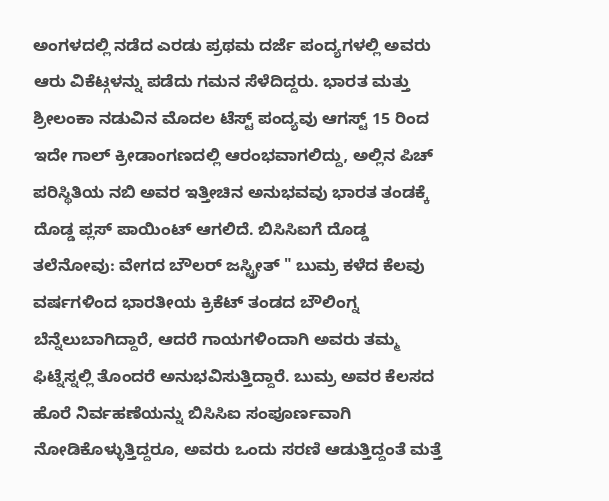ಅಂಗಳದಲ್ಲಿ ನಡೆದ ಎರಡು ಪ್ರಥಮ ದರ್ಜೆ ಪಂದ್ಯಗಳಲ್ಲಿ ಅವರು ಆರು ವಿಕೆಟ್ಗಳನ್ನು ಪಡೆದು ಗಮನ ಸೆಳೆದಿದ್ದರು. ಭಾರತ ಮತ್ತು ಶ್ರೀಲಂಕಾ ನಡುವಿನ ಮೊದಲ ಟೆಸ್ಟ್ ಪಂದ್ಯವು ಆಗಸ್ಟ್ 15 ರಿಂದ ಇದೇ ಗಾಲ್ ಕ್ರೀಡಾಂಗಣದಲ್ಲಿ ಆರಂಭವಾಗಲಿದ್ದು, ಅಲ್ಲಿನ ಪಿಚ್ ಪರಿಸ್ಥಿತಿಯ ನಬಿ ಅವರ ಇತ್ತೀಚಿನ ಅನುಭವವು ಭಾರತ ತಂಡಕ್ಕೆ ದೊಡ್ಡ ಪ್ಲಸ್ ಪಾಯಿಂಟ್ ಆಗಲಿದೆ. ಬಿಸಿಸಿಐಗೆ ದೊಡ್ಡ ತಲೆನೋವು: ವೇಗದ ಬೌಲರ್ ಜಸ್ಟ್ರೀತ್ " ಬುಮ್ರ ಕಳೆದ ಕೆಲವು ವರ್ಷಗಳಿಂದ ಭಾರತೀಯ ಕ್ರಿಕೆಟ್ ತಂಡದ ಬೌಲಿಂಗ್ನ ಬೆನ್ನೆಲುಬಾಗಿದ್ದಾರೆ, ಆದರೆ ಗಾಯಗಳಿಂದಾಗಿ ಅವರು ತಮ್ಮ ಫಿಟ್ನೆಸ್ನಲ್ಲಿ ತೊಂದರೆ ಅನುಭವಿಸುತ್ತಿದ್ದಾರೆ. ಬುಮ್ರ ಅವರ ಕೆಲಸದ ಹೊರೆ ನಿರ್ವಹಣೆಯನ್ನು ಬಿಸಿಸಿಐ ಸಂಪೂರ್ಣವಾಗಿ ನೋಡಿಕೊಳ್ಳುತ್ತಿದ್ದರೂ, ಅವರು ಒಂದು ಸರಣಿ ಆಡುತ್ತಿದ್ದಂತೆ ಮತ್ತೆ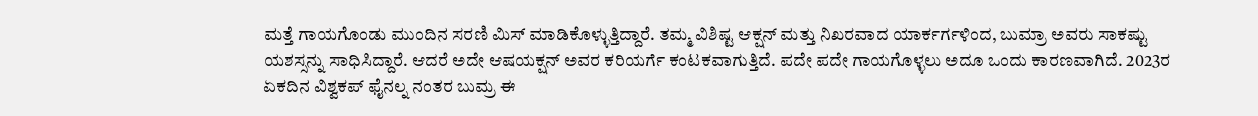ಮತ್ತೆ ಗಾಯಗೊಂಡು ಮುಂದಿನ ಸರಣಿ ಮಿಸ್ ಮಾಡಿಕೊಳ್ಳುತ್ತಿದ್ದಾರೆ. ತಮ್ಮ ವಿಶಿಷ್ಟ ಆಕ್ಷನ್ ಮತ್ತು ನಿಖರವಾದ ಯಾರ್ಕರ್ಗಳಿಂದ, ಬುಮ್ರಾ ಅವರು ಸಾಕಷ್ಟು ಯಶಸ್ಸನ್ನು ಸಾಧಿಸಿದ್ದಾರೆ. ಆದರೆ ಅದೇ ಆಷಯಕ್ಷನ್ ಅವರ ಕರಿಯರ್ಗೆ ಕಂಟಕವಾಗುತ್ತಿದೆ. ಪದೇ ಪದೇ ಗಾಯಗೊಳ್ಳಲು ಅದೂ ಒಂದು ಕಾರಣವಾಗಿದೆ. 2023ರ ಏಕದಿನ ವಿಶ್ವಕಪ್ ಫೈನಲ್ನ ನಂತರ ಬುಮ್ರ ಈ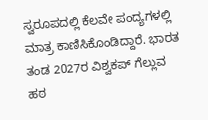ಸ್ವರೂಪದಲ್ಲಿ ಕೆಲವೇ ಪಂದ್ಯಗಳಲ್ಲಿ ಮಾತ್ರ ಕಾಣಿಸಿಕೊಂಡಿದ್ದಾರೆ. ಭಾರತ ತಂಡ 2027ರ ವಿಶ್ವಕಪ್ ಗೆಲ್ಲುವ ಹಠ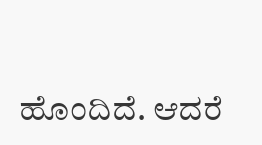ಹೊಂದಿದೆ. ಆದರೆ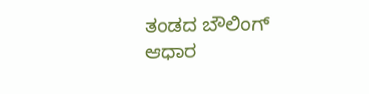ತಂಡದ ಬೌಲಿಂಗ್ ಆಧಾರ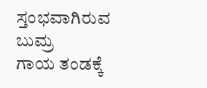ಸ್ತಂಭವಾಗಿರುವ ಬುಮ್ರ
ಗಾಯ ತಂಡಕ್ಕೆ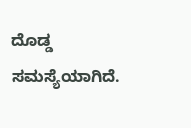ದೊಡ್ಡ ಸಮಸ್ಯೆಯಾಗಿದೆ.